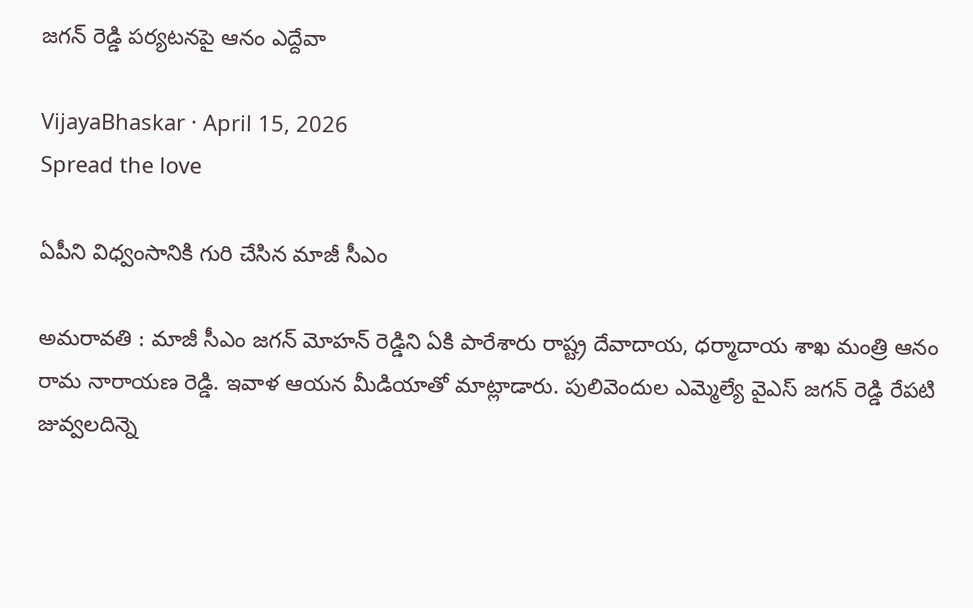జ‌గ‌న్ రెడ్డి ప‌ర్య‌ట‌న‌పై ఆనం ఎద్దేవా

VijayaBhaskar · April 15, 2026
Spread the love

ఏపీని విధ్వంసానికి గురి చేసిన మాజీ సీఎం

అమ‌రావ‌తి : మాజీ సీఎం జ‌గ‌న్ మోహ‌న్ రెడ్డిని ఏకి పారేశారు రాష్ట్ర దేవాదాయ‌, ధ‌ర్మాదాయ శాఖ మంత్రి ఆనం రామ నారాయ‌ణ రెడ్డి. ఇవాళ ఆయ‌న మీడియాతో మాట్లాడారు. పులివెందుల ఎమ్మెల్యే వైఎస్ జగన్ రెడ్డి రేపటి జువ్వలదిన్నె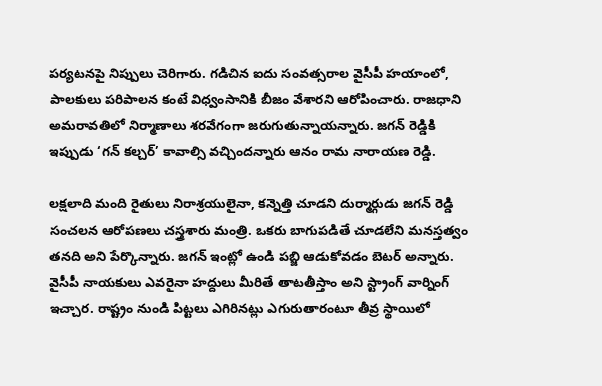పర్యటనపై నిప్పులు చెరిగారు. గడిచిన ఐదు సంవత్సరాల వైసీపీ హయాంలో, పాలకులు పరిపాలన కంటే విధ్వంసానికి బీజం వేశారని ఆరోపించారు. రాజధాని అమరావతిలో నిర్మాణాలు శరవేగంగా జరుగుతున్నాయన్నారు. జగన్ రెడ్డికి ఇప్పుడు ‘గన్ కల్చర్’ కావాల్సి వచ్చిందన్నారు ఆనం రామ నారాయ‌ణ రెడ్డి.

లక్షలాది మంది రైతులు నిరాశ్రయులైనా, కన్నెత్తి చూడని దుర్మార్గుడు జగన్ రెడ్డి సంచ‌ల‌న ఆరోప‌ణ‌లు చ‌స్త్రశారు మంత్రి. ఒకరు బాగుపడితే చూడలేని మ‌న‌స్త‌త్వం త‌న‌ది అని పేర్కొన్నారు. జగన్ ఇంట్లో ఉండి పబ్జి ఆడుకోవడం బెటర్ అన్నారు. వైసీపీ నాయకులు ఎవరైనా హద్దులు మీరితే తాటతీస్తాం అని స్ట్రాంగ్ వార్నింగ్ ఇచ్చార‌. రాష్ట్రం నుండి పిట్టలు ఎగిరినట్లు ఎగురుతారంటూ తీవ్ర స్థాయిలో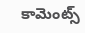కామెంట్స్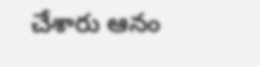చేశారు ఆనం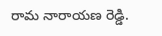రామ నారాయ‌ణ రెడ్డి.